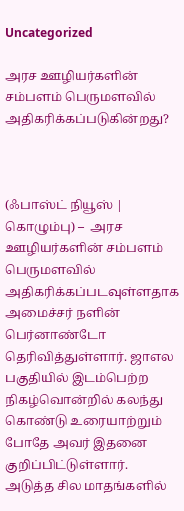Uncategorized

அரச ஊழியர்களின் சம்பளம் பெருமளவில் அதிகரிக்கப்படுகின்றது?



(ஃபாஸ்ட் நியூஸ் | கொழும்பு) –  அரச ஊழியர்களின் சம்பளம் பெருமளவில் அதிகரிக்கப்படவுள்ளதாக அமைச்சர் நளின் பெர்னாண்டோ தெரிவித்துள்ளார். ஜாஎல பகுதியில் இடம்பெற்ற நிகழ்வொன்றில் கலந்து கொண்டு உரையாற்றும் போதே அவர் இதனை குறிப்பிட்டுள்ளார். அடுத்த சில மாதங்களில்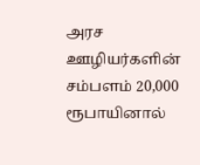அரச ஊழியர்களின் சம்பளம் 20,000 ரூபாயினால்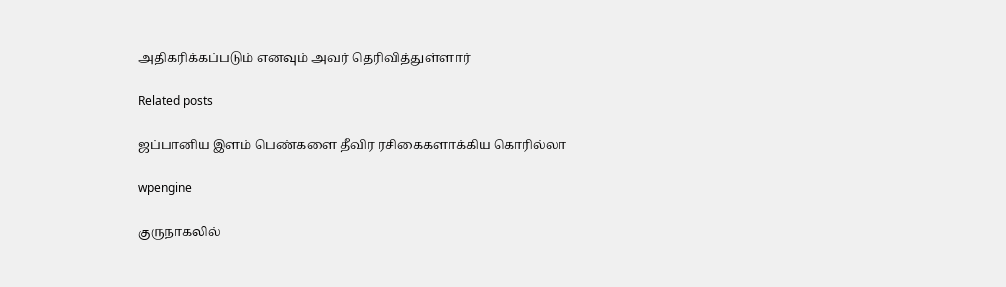அதிகரிக்கப்படும் எனவும் அவர் தெரிவித்துள்ளார்

Related posts

ஜப்பானிய இளம் பெண்களை தீவிர ரசிகைகளாக்கிய கொரில்லா

wpengine

குருநாகலில்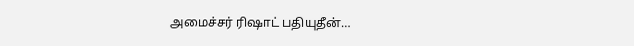அமைச்சர் ரிஷாட் பதியுதீன்…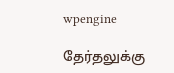wpengine

தேர்தலுக்கு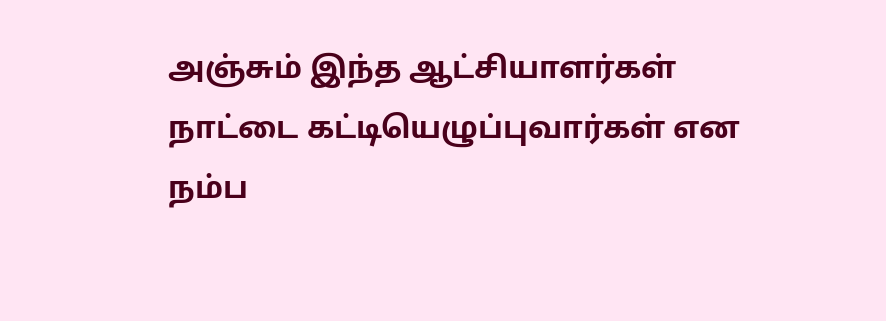அஞ்சும் இந்த ஆட்சியாளர்கள் நாட்டை கட்டியெழுப்புவார்கள் என நம்ப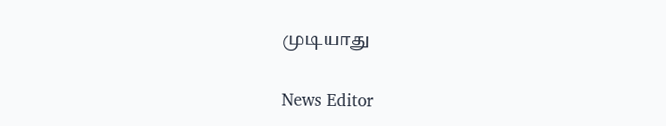முடியாது

News Editor